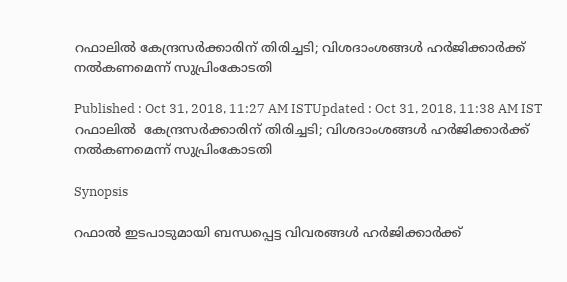റഫാലില്‍ കേന്ദ്രസർക്കാരിന് തിരിച്ചടി; വിശദാംശങ്ങൾ ഹർജിക്കാർക്ക് നൽകണമെന്ന് സുപ്രിംകോടതി

Published : Oct 31, 2018, 11:27 AM ISTUpdated : Oct 31, 2018, 11:38 AM IST
റഫാലില്‍  കേന്ദ്രസർക്കാരിന് തിരിച്ചടി; വിശദാംശങ്ങൾ ഹർജിക്കാർക്ക് നൽകണമെന്ന് സുപ്രിംകോടതി

Synopsis

റഫാൽ ഇടപാടുമായി ബന്ധപ്പെട്ട വിവരങ്ങൾ ഹർജിക്കാർക്ക്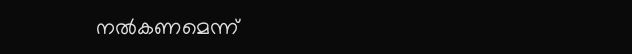നൽകണമെന്ന്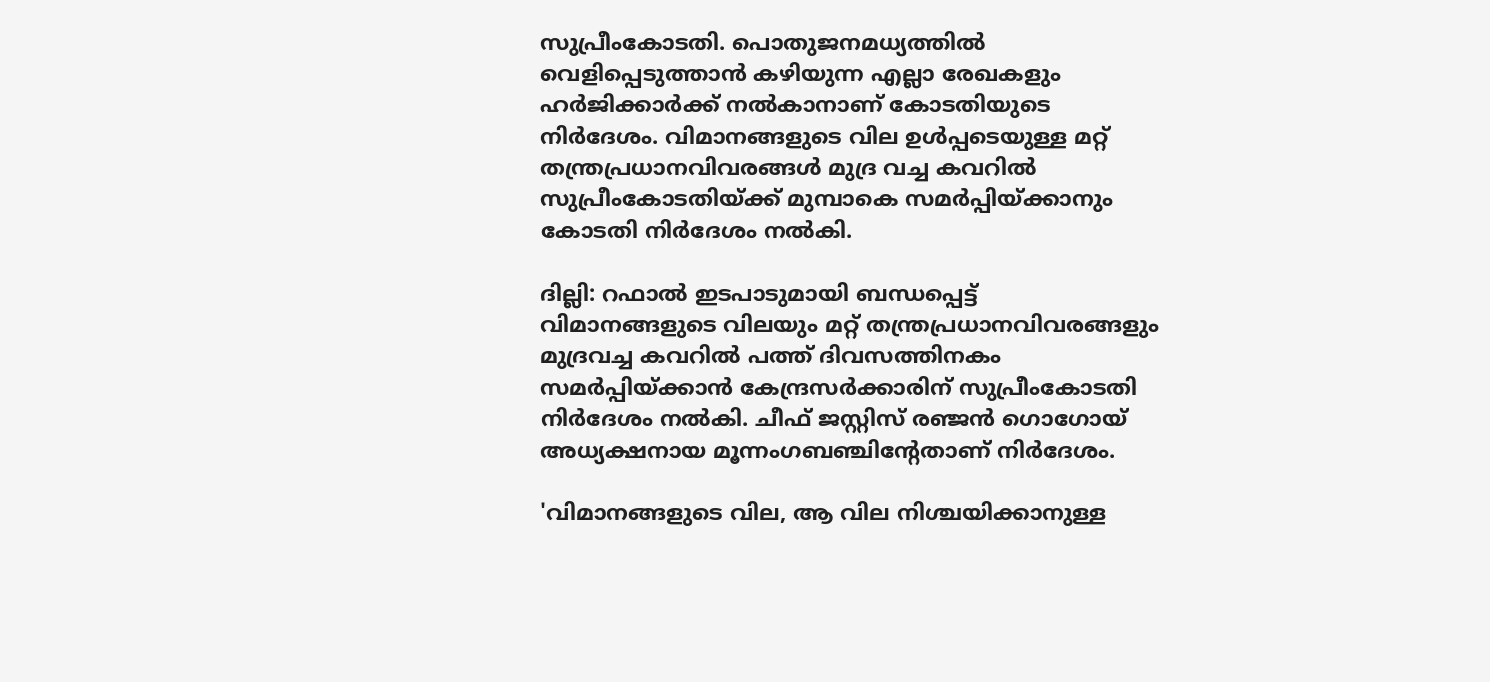സുപ്രീംകോടതി. പൊതുജനമധ്യത്തിൽ വെളിപ്പെടുത്താൻ കഴിയുന്ന എല്ലാ രേഖകളും ഹർജിക്കാർക്ക് നൽകാനാണ് കോടതിയുടെ നിർദേശം. വിമാനങ്ങളുടെ വില ഉൾപ്പടെയുള്ള മറ്റ് തന്ത്രപ്രധാനവിവരങ്ങൾ മുദ്ര വച്ച കവറിൽ സുപ്രീംകോടതിയ്ക്ക് മുമ്പാകെ സമർപ്പിയ്ക്കാനും കോടതി നിർദേശം നൽകി.

ദില്ലി: റഫാൽ ഇടപാടുമായി ബന്ധപ്പെട്ട് വിമാനങ്ങളുടെ വിലയും മറ്റ് തന്ത്രപ്രധാനവിവരങ്ങളും മുദ്രവ‍ച്ച കവറിൽ പത്ത് ദിവസത്തിനകം സമർപ്പിയ്ക്കാൻ കേന്ദ്രസർക്കാരിന് സുപ്രീംകോടതി നിർദേശം നൽകി. ചീഫ് ജസ്റ്റിസ് രഞ്ജൻ ഗൊഗോയ് അധ്യക്ഷനായ മൂന്നംഗബഞ്ചിന്‍റേതാണ് നി‍ർദേശം.

'വിമാനങ്ങളുടെ വില, ആ വില നിശ്ചയിക്കാനുള്ള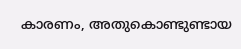കാരണം, അതുകൊണ്ടുണ്ടായ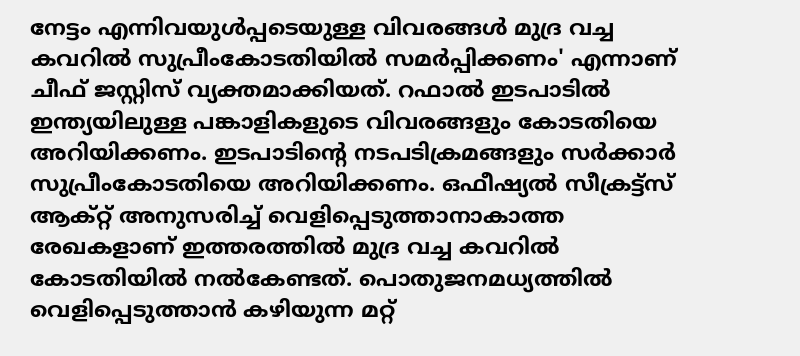നേട്ടം എന്നിവയുൾപ്പടെയുള്ള വിവരങ്ങൾ മുദ്ര വച്ച കവറിൽ സുപ്രീംകോടതിയിൽ സമർപ്പിക്കണം' എന്നാണ് ചീഫ് ജസ്റ്റിസ് വ്യക്തമാക്കിയത്. റഫാൽ ഇടപാടിൽ ഇന്ത്യയിലുള്ള പങ്കാളികളുടെ വിവരങ്ങളും കോടതിയെ അറിയിക്കണം. ഇടപാടിന്‍റെ നടപടിക്രമങ്ങളും സർക്കാർ സുപ്രീംകോടതിയെ അറിയിക്കണം. ഒഫീഷ്യൽ സീക്രട്ട്സ് ആക്റ്റ് അനുസരിച്ച് വെളിപ്പെടുത്താനാകാത്ത രേഖകളാണ് ഇത്തരത്തിൽ മുദ്ര വച്ച കവറിൽ കോടതിയിൽ നൽകേണ്ടത്. പൊതുജനമധ്യത്തിൽ വെളിപ്പെടുത്താൻ കഴിയുന്ന മറ്റ്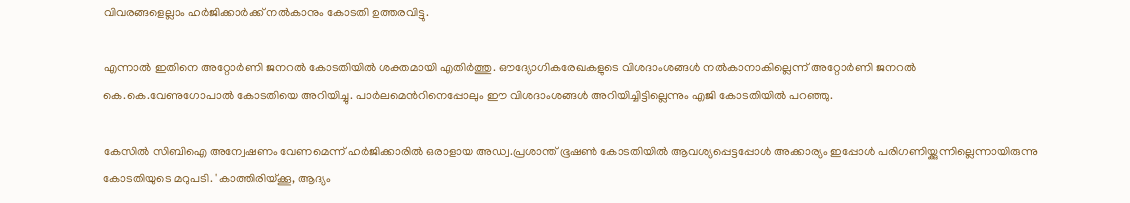വിവരങ്ങളെല്ലാം ഹർജിക്കാർക്ക് നൽകാനും കോടതി ഉത്തരവിട്ടു.

എന്നാൽ ഇതിനെ അറ്റോർണി ജനറൽ കോടതിയിൽ ശക്തമായി എതിർത്തു. ഔദ്യോഗികരേഖകളുടെ വിശദാംശങ്ങൾ നൽകാനാകില്ലെന്ന് അറ്റോർണി ജനറൽ കെ.കെ.വേണുഗോപാൽ കോടതിയെ അറിയിച്ചു. പാർലമെന്‍റിനെപ്പോലും ഈ വിശദാംശങ്ങൾ അറിയിച്ചിട്ടില്ലെന്നും എജി കോടതിയിൽ പറഞ്ഞു.

കേസിൽ സിബിഐ അന്വേഷണം വേണമെന്ന് ഹർജിക്കാരിൽ ഒരാളായ അഡ്വ.പ്രശാന്ത് ഭൂഷൺ കോടതിയിൽ ആവശ്യപ്പെട്ടപ്പോൾ അക്കാര്യം ഇപ്പോൾ പരിഗണിയ്ക്കുന്നില്ലെന്നായിരുന്നു കോടതിയുടെ മറുപടി. 'കാത്തിരിയ്ക്കൂ, ആദ്യം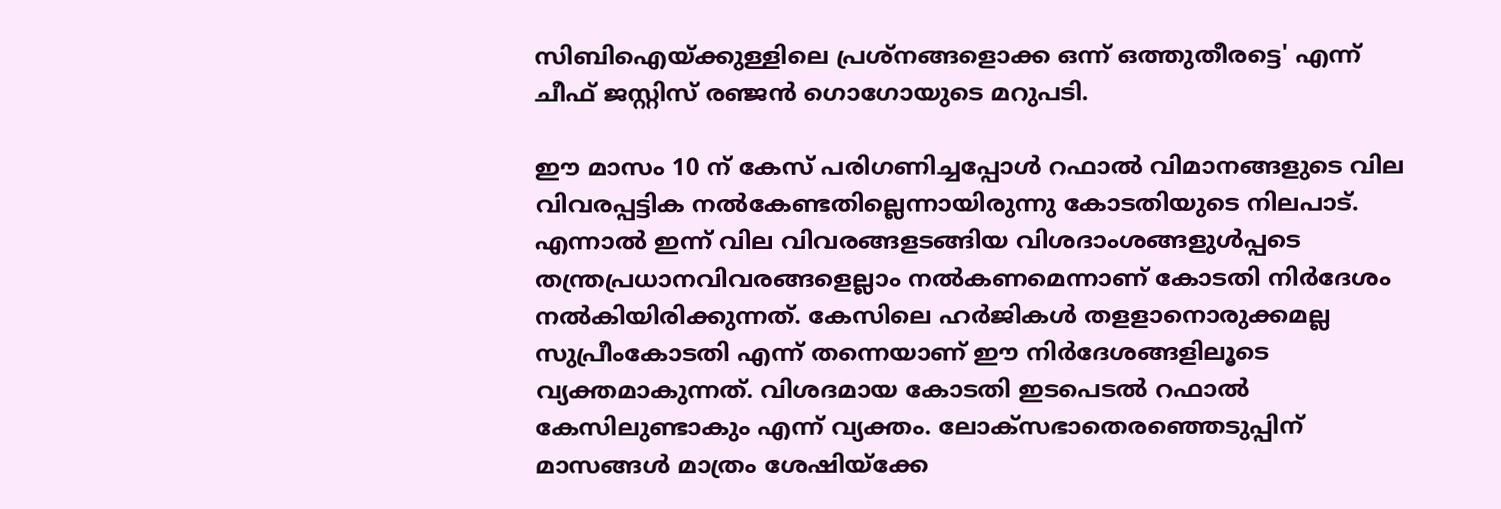സിബിഐയ്ക്കുള്ളിലെ പ്രശ്നങ്ങളൊക്ക ഒന്ന് ഒത്തുതീരട്ടെ' എന്ന് ചീഫ് ജസ്റ്റിസ് രഞ്ജൻ ഗൊഗോയുടെ മറുപടി.

ഈ മാസം 10 ന് കേസ് പരിഗണിച്ചപ്പോൾ റഫാൽ വിമാനങ്ങളുടെ വില വിവരപ്പട്ടിക നൽകേണ്ടതില്ലെന്നായിരുന്നു കോടതിയുടെ നിലപാട്. എന്നാൽ ഇന്ന് വില വിവരങ്ങളടങ്ങിയ വിശദാംശങ്ങളുൾപ്പടെ തന്ത്രപ്രധാനവിവരങ്ങളെല്ലാം നൽകണമെന്നാണ് കോടതി നിർദേശം നൽകിയിരിക്കുന്നത്. കേസിലെ ഹർജികൾ തളളാനൊരുക്കമല്ല സുപ്രീംകോടതി എന്ന് തന്നെയാണ് ഈ നിർദേശങ്ങളിലൂടെ വ്യക്തമാകുന്നത്. വിശദമായ കോടതി ഇടപെടൽ റഫാൽ കേസിലുണ്ടാകും എന്ന് വ്യക്തം. ലോക്സഭാതെരഞ്ഞെടുപ്പിന് മാസങ്ങൾ മാത്രം ശേഷിയ്ക്കേ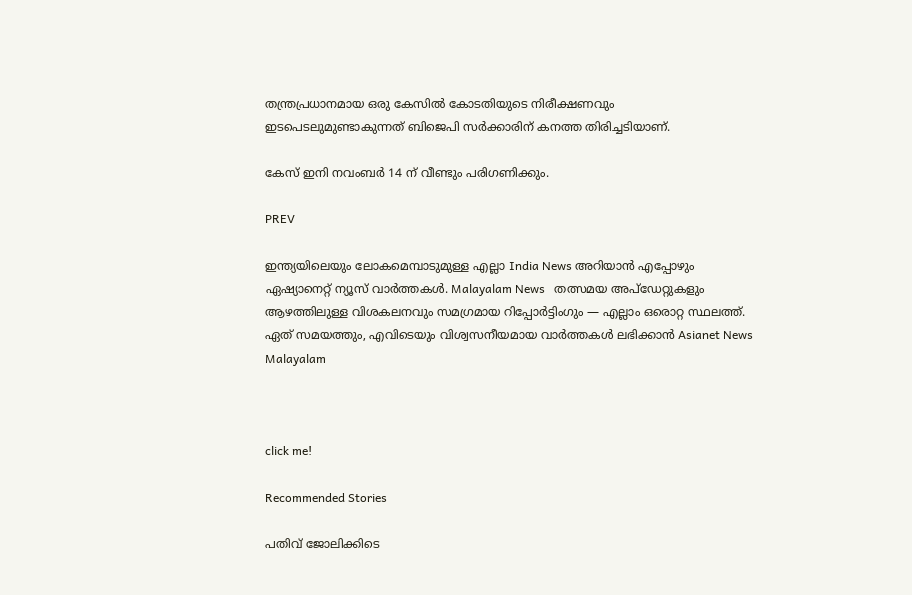തന്ത്രപ്രധാനമായ ഒരു കേസിൽ കോടതിയുടെ നിരീക്ഷണവും ഇടപെടലുമുണ്ടാകുന്നത് ബിജെപി സർക്കാരിന് കനത്ത തിരിച്ചടിയാണ്.

കേസ് ഇനി നവംബർ 14 ന് വീണ്ടും പരിഗണിക്കും.

PREV

ഇന്ത്യയിലെയും ലോകമെമ്പാടുമുള്ള എല്ലാ India News അറിയാൻ എപ്പോഴും ഏഷ്യാനെറ്റ് ന്യൂസ് വാർത്തകൾ. Malayalam News   തത്സമയ അപ്‌ഡേറ്റുകളും ആഴത്തിലുള്ള വിശകലനവും സമഗ്രമായ റിപ്പോർട്ടിംഗും — എല്ലാം ഒരൊറ്റ സ്ഥലത്ത്. ഏത് സമയത്തും, എവിടെയും വിശ്വസനീയമായ വാർത്തകൾ ലഭിക്കാൻ Asianet News Malayalam



click me!

Recommended Stories

പതിവ് ജോലിക്കിടെ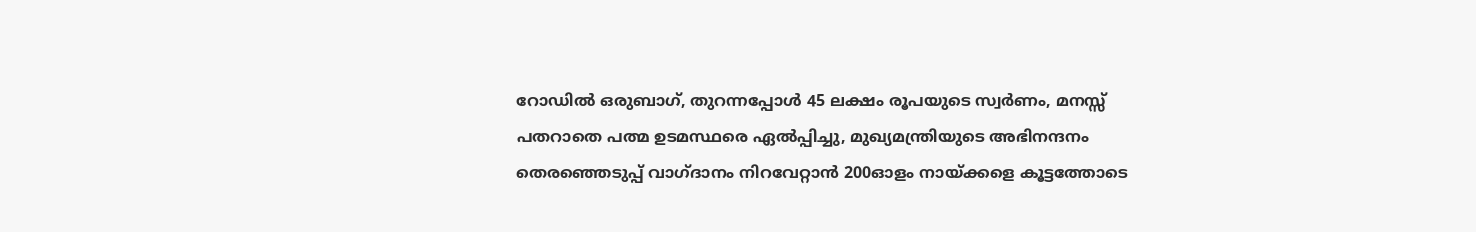റോഡില്‍ ഒരുബാഗ്, തുറന്നപ്പോള്‍ 45 ലക്ഷം രൂപയുടെ സ്വര്‍ണം, മനസ്സ് പതറാതെ പത്മ ഉടമസ്ഥരെ ഏല്‍പ്പിച്ചു, മുഖ്യമന്ത്രിയുടെ അഭിനന്ദനം
തെരഞ്ഞെടുപ്പ് വാഗ്ദാനം നിറവേറ്റാൻ 200ഓളം നായ്ക്കളെ കൂട്ടത്തോടെ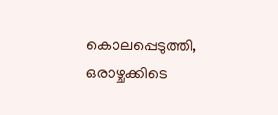കൊലപ്പെടുത്തി, ഒരാഴ്ചക്കിടെ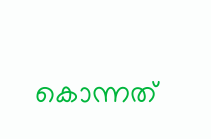കൊന്നത്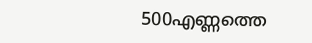500എണ്ണത്തെ